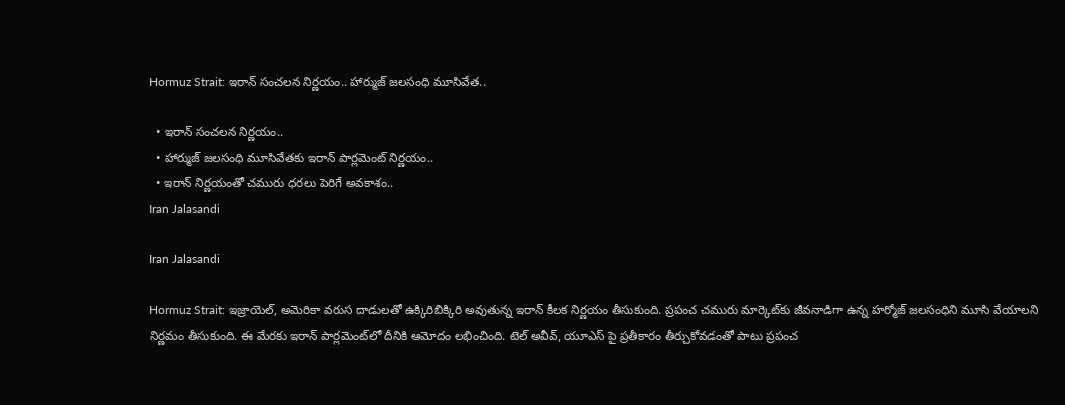Hormuz Strait: ఇరాన్ సంచలన నిర్ణయం.. హార్ముజ్ జలసంధి మూసివేత..

  • ఇరాన్ సంచలన నిర్ణయం..
  • హార్ముజ్ జలసంధి మూసివేతకు ఇరాన్ పార్లమెంట్ నిర్ణయం..
  • ఇరాన్ నిర్ణయంతో చమురు ధరలు పెరిగే అవకాశం..
Iran Jalasandi

Iran Jalasandi

Hormuz Strait: ఇజ్రాయెల్, అమెరికా వరుస దాడులతో ఉక్కిరిబిక్కిరి అవుతున్న ఇరాన్‌ కీలక నిర్ణయం తీసుకుంది. ప్రపంచ చమురు మార్కెట్‌కు జీవనాడిగా ఉన్న హర్మోజ్‌ జలసంధిని మూసి వేయాలని నిర్ణమం తీసుకుంది. ఈ మేరకు ఇరాన్‌ పార్లమెంట్‌లో దీనికి ఆమోదం లభించింది. టెల్ అవీవ్, యూఎస్ పై ప్రతీకారం తీర్చుకోవడంతో పాటు ప్రపంచ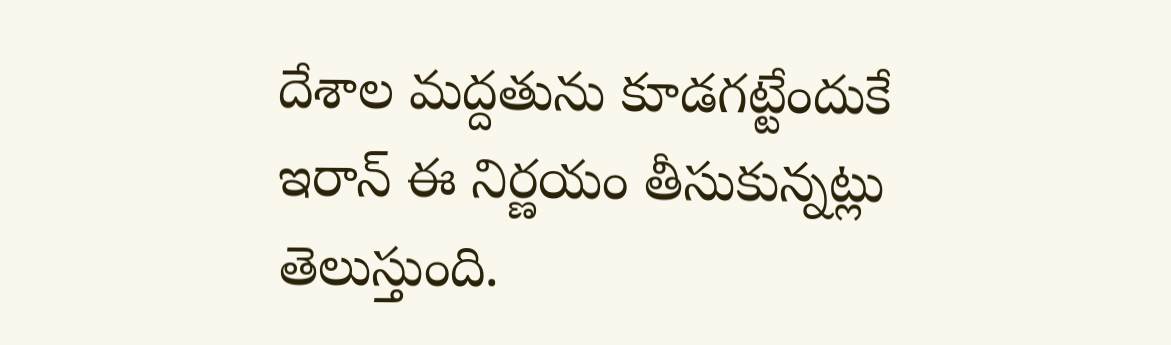దేశాల మద్దతును కూడగట్టేందుకే ఇరాన్‌ ఈ నిర్ణయం తీసుకున్నట్లు తెలుస్తుంది.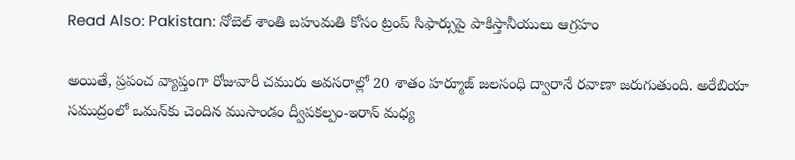Read Also: Pakistan: నోబెల్ శాంతి బహుమతి కోసం ట్రంప్ సిఫార్సుపై పాకిస్తానీయులు ఆగ్రహం

అయితే, ప్రపంచ వ్యాప్తంగా రోజువారీ చమురు అవసరాల్లో 20 శాతం హర్మూజ్‌ జలసంధి ద్వారానే రవాణా జరుగుతుంది. అరేబియా సముద్రంలో ఒమన్‌కు చెందిన ముసాండం ద్వీపకల్పం-ఇరాన్‌ మధ్య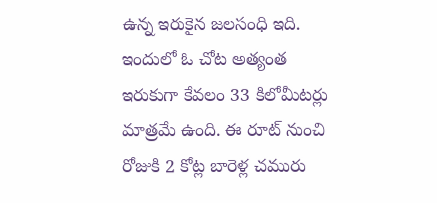ఉన్న ఇరుకైన జలసంధి ఇది. ఇందులో ఓ చోట అత్యంత ఇరుకుగా కేవలం 33 కిలోమీటర్లు మాత్రమే ఉంది. ఈ రూట్ నుంచి రోజుకి 2 కోట్ల బారెళ్ల చమురు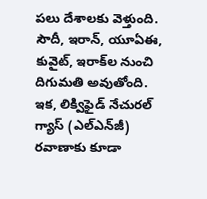పలు దేశాలకు వెళ్తుంది. సౌదీ, ఇరాన్‌, యూఏఈ, కువైట్‌, ఇరాక్‌ల నుంచి దిగుమతి అవుతోంది. ఇక, లిక్విఫైడ్‌ నేచురల్‌ గ్యాస్‌ (ఎల్‌ఎన్‌జీ) రవాణాకు కూడా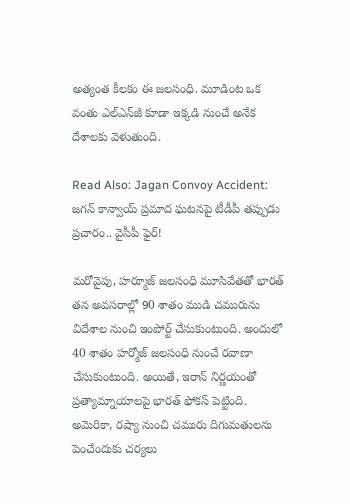అత్యంత కీలకం ఈ జలసంధి. మూడింట ఒక వంతు ఎల్‌ఎన్‌జీ కూడా ఇక్కడి నుంచే అనేక దేశాలకు వెళుతుంది.

Read Also: Jagan Convoy Accident: జగన్ కాన్వాయ్ ప్రమాద ఘటనపై టీడీపీ తప్పుడు ప్రచారం.. వైసీపీ ఫైర్!

మరోవైపు, హర్మూజ్‌ జలసంధి మూసివేతతో భారత్‌ తన అవసరాల్లో 90 శాతం ముడి చమురును విదేశాల నుంచి ఇంపోర్ట్ చేసుకుంటుంది. అందులో 40 శాతం హర్మోజ్‌ జలసంధి నుంచే రవాణా చేసుకుంటుంది. అయితే, ఇరాన్ నిర్ణయంతో ప్రత్యామ్నాయాలపై భారత్ ఫోకస్ పెట్టింది. అమెరికా, రష్యా నుంచి చమురు దిగుమతులను పెంచేందుకు చర్యలు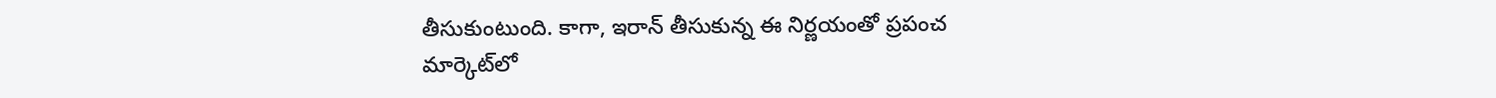తీసుకుంటుంది. కాగా, ఇరాన్‌ తీసుకున్న ఈ నిర్ణయంతో ప్రపంచ మార్కెట్‌లో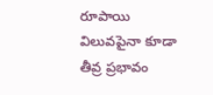రూపాయి విలువపైనా కూడా తీవ్ర ప్రభావం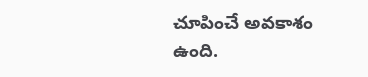చూపించే అవకాశం ఉంది.